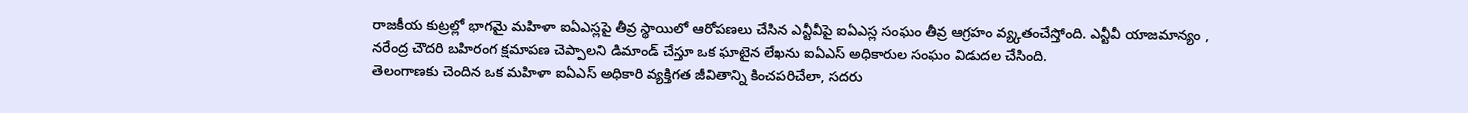రాజకీయ కుట్రల్లో భాగమై మహిళా ఐఏఎస్లపై తీవ్ర స్థాయిలో ఆరోపణలు చేసిన ఎన్టీవీపై ఐఏఎస్ల సంఘం తీవ్ర ఆగ్రహం వ్య్కతంచేస్తోంది. ఎన్టీవీ యాజమాన్యం , నరేంద్ర చౌదరి బహిరంగ క్షమాపణ చెప్పాలని డిమాండ్ చేస్తూ ఒక ఘాటైన లేఖను ఐఏఎస్ అధికారుల సంఘం విడుదల చేసింది.
తెలంగాణకు చెందిన ఒక మహిళా ఐఏఎస్ అధికారి వ్యక్తిగత జీవితాన్ని కించపరిచేలా, సదరు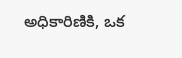అధికారిణికి, ఒక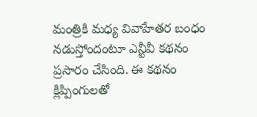మంత్రికి మధ్య వివాహేతర బంధం నడుస్తోందంటూ ఎన్టీవీ కథనం ప్రసారం చేసింది. ఈ కథనం క్లిప్పింగులతో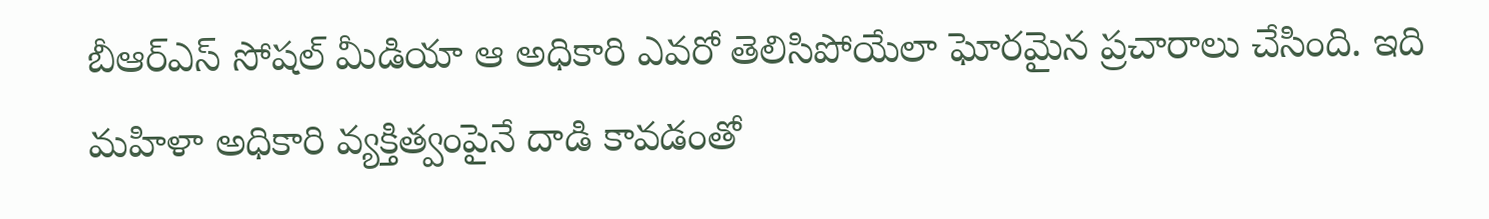బీఆర్ఎస్ సోషల్ మీడియా ఆ అధికారి ఎవరో తెలిసిపోయేలా ఘోరమైన ప్రచారాలు చేసింది. ఇది మహిళా అధికారి వ్యక్తిత్వంపైనే దాడి కావడంతో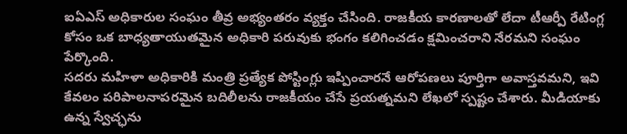ఐఏఎస్ అధికారుల సంఘం తీవ్ర అభ్యంతరం వ్యక్తం చేసింది. రాజకీయ కారణాలతో లేదా టీఆర్పీ రేటింగ్ల కోసం ఒక బాధ్యతాయుతమైన అధికారి పరువుకు భంగం కలిగించడం క్షమించరాని నేరమని సంఘం పేర్కొంది.
సదరు మహిళా అధికారికి మంత్రి ప్రత్యేక పోస్టింగ్లు ఇప్పించారనే ఆరోపణలు పూర్తిగా అవాస్తవమని, ఇవి కేవలం పరిపాలనాపరమైన బదిలీలను రాజకీయం చేసే ప్రయత్నమని లేఖలో స్పష్టం చేశారు. మీడియాకు ఉన్న స్వేచ్ఛను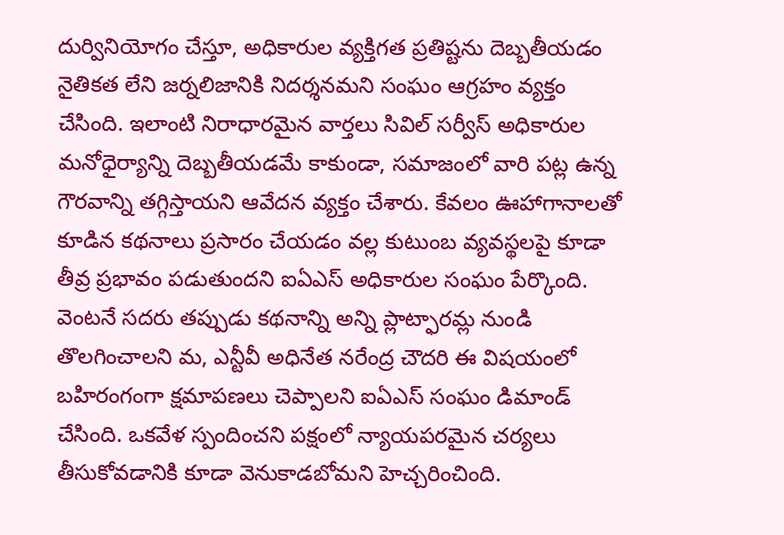దుర్వినియోగం చేస్తూ, అధికారుల వ్యక్తిగత ప్రతిష్టను దెబ్బతీయడం నైతికత లేని జర్నలిజానికి నిదర్శనమని సంఘం ఆగ్రహం వ్యక్తం చేసింది. ఇలాంటి నిరాధారమైన వార్తలు సివిల్ సర్వీస్ అధికారుల మనోధైర్యాన్ని దెబ్బతీయడమే కాకుండా, సమాజంలో వారి పట్ల ఉన్న గౌరవాన్ని తగ్గిస్తాయని ఆవేదన వ్యక్తం చేశారు. కేవలం ఊహాగానాలతో కూడిన కథనాలు ప్రసారం చేయడం వల్ల కుటుంబ వ్యవస్థలపై కూడా తీవ్ర ప్రభావం పడుతుందని ఐఏఎస్ అధికారుల సంఘం పేర్కొంది.
వెంటనే సదరు తప్పుడు కథనాన్ని అన్ని ప్లాట్ఫారమ్ల నుండి తొలగించాలని మ, ఎన్టీవీ అధినేత నరేంద్ర చౌదరి ఈ విషయంలో బహిరంగంగా క్షమాపణలు చెప్పాలని ఐఏఎస్ సంఘం డిమాండ్ చేసింది. ఒకవేళ స్పందించని పక్షంలో న్యాయపరమైన చర్యలు తీసుకోవడానికి కూడా వెనుకాడబోమని హెచ్చరించింది.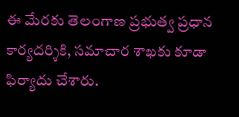ఈ మేరకు తెలంగాణ ప్రభుత్వ ప్రధాన కార్యదర్శికి, సమాచార శాఖకు కూడా ఫిర్యాదు చేశారు.